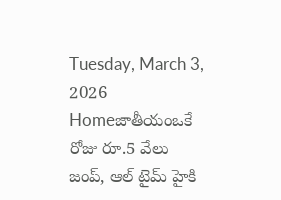Tuesday, March 3, 2026
Homeజాతీయంఒకే రోజు రూ.5 వేలు జంప్, ఆల్ టైమ్ హైకి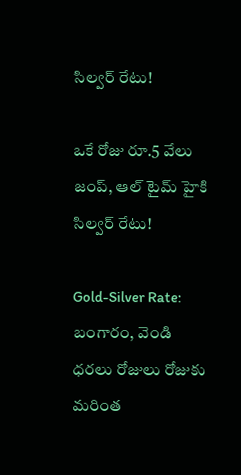సిల్వర్ రేటు!

ఒకే రోజు రూ.5 వేలు జంప్, ఆల్ టైమ్ హైకి సిల్వర్ రేటు!

Gold-Silver Rate: బంగారం, వెండి ధరలు రోజులు రోజుకు మరింత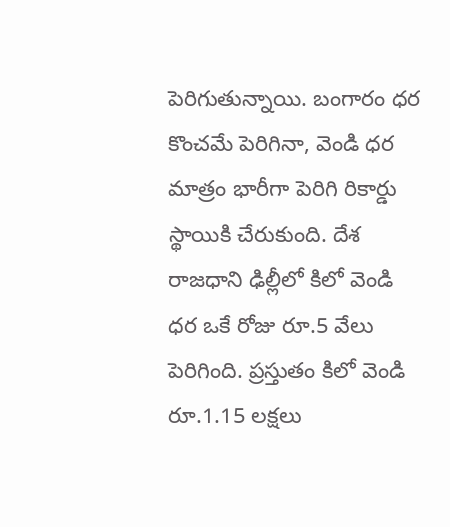పెరిగుతున్నాయి. బంగారం ధర కొంచమే పెరిగినా, వెండి ధర మాత్రం భారీగా పెరిగి రికార్డు స్థాయికి చేరుకుంది. దేశ రాజధాని ఢిల్లీలో కిలో వెండి ధర ఒకే రోజు రూ.5 వేలు పెరిగింది. ప్రస్తుతం కిలో వెండి రూ.1.15 లక్షలు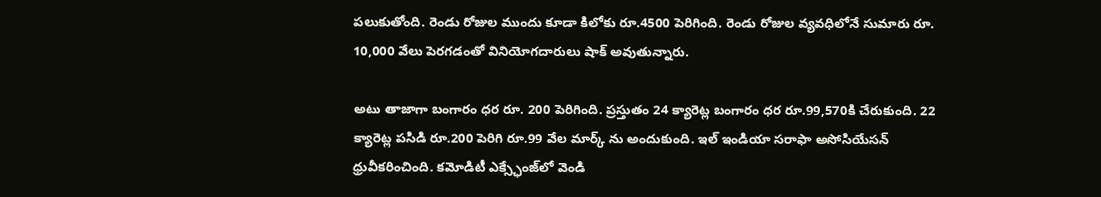పలుకుతోంది. రెండు రోజుల ముందు కూడా కిలోకు రూ.4500 పెరిగింది. రెండు రోజుల వ్యవధిలోనే సుమారు రూ. 10,000 వేలు పెరగడంతో వినియోగదారులు షాక్ అవుతున్నారు.

అటు తాజాగా బంగారం ధర రూ. 200 పెరిగింది. ప్రస్తుతం 24 క్యారెట్ల బంగారం ధర రూ.99,570కి చేరుకుంది. 22 క్యారెట్ల పసిడి రూ.200 పెరిగి రూ.99 వేల మార్క్‌ ను అందుకుంది. ఇల్‌ ఇండియా సరాఫా అసోసియేసన్‌ ధ్రువీకరించింది. కమోడిటీ ఎక్స్ఛేంజ్‌లో వెండి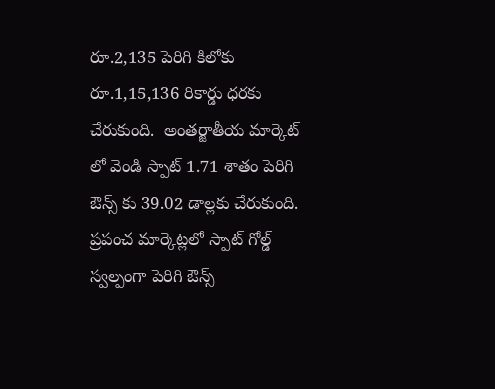రూ.2,135 పెరిగి కిలోకు రూ.1,15,136 రికార్డు ధరకు చేరుకుంది.  అంతర్జాతీయ మార్కెట్‌ లో వెండి స్పాట్‌ 1.71 శాతం పెరిగి ఔన్స్‌ కు 39.02 డాల్లకు చేరుకుంది. ప్రపంచ మార్కెట్లలో స్పాట్ గోల్డ్ స్వల్పంగా పెరిగి ఔన్స్‌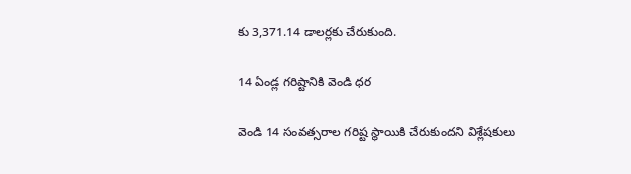కు 3,371.14 డాలర్లకు చేరుకుంది.

14 ఏండ్ల గరిష్టానికి వెండి ధర

వెండి 14 సంవత్సరాల గరిష్ట స్థాయికి చేరుకుందని విశ్లేషకులు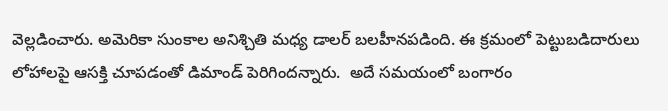వెల్లడించారు. అమెరికా సుంకాల అనిశ్చితి మధ్య డాలర్‌ బలహీనపడింది. ఈ క్రమంలో పెట్టుబడిదారులు లోహాలపై ఆసక్తి చూపడంతో డిమాండ్‌ పెరిగిందన్నారు.  అదే సమయంలో బంగారం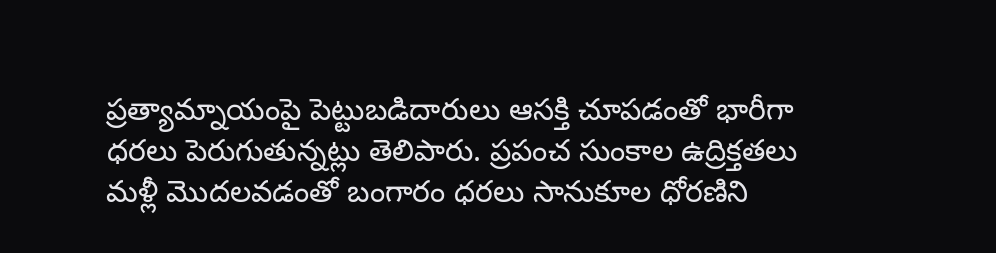ప్రత్యామ్నాయంపై పెట్టుబడిదారులు ఆసక్తి చూపడంతో భారీగా ధరలు పెరుగుతున్నట్లు తెలిపారు. ప్రపంచ సుంకాల ఉద్రిక్తతలు మళ్లీ మొదలవడంతో బంగారం ధరలు సానుకూల ధోరణిని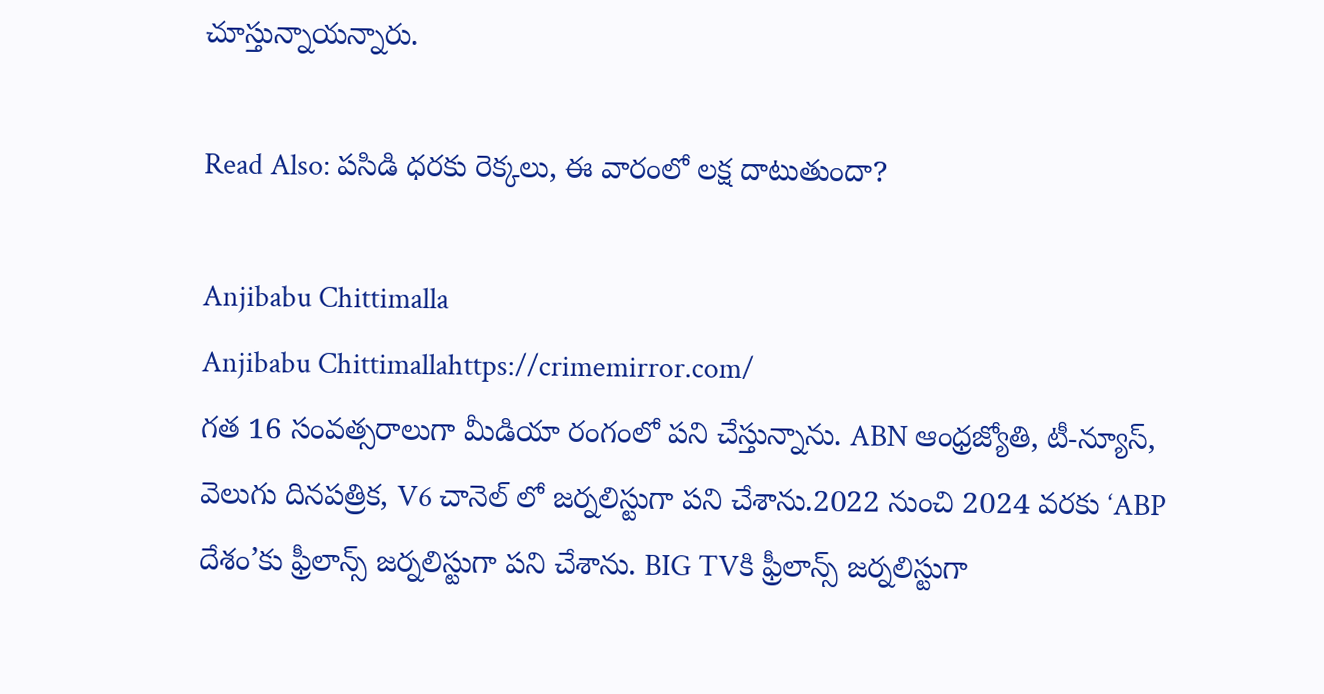చూస్తున్నాయన్నారు.

Read Also: పసిడి ధరకు రెక్కలు, ఈ వారంలో లక్ష దాటుతుందా?

Anjibabu Chittimalla
Anjibabu Chittimallahttps://crimemirror.com/
గత 16 సంవత్సరాలుగా మీడియా రంగంలో పని చేస్తున్నాను. ABN ఆంధ్రజ్యోతి, టీ-న్యూస్‌, వెలుగు దినపత్రిక, V6 చానెల్ లో జర్నలిస్టుగా పని చేశాను.2022 నుంచి 2024 వరకు ‘ABP దేశం’కు ఫ్రీలాన్స్ జర్నలిస్టుగా పని చేశాను. BIG TVకి ఫ్రీలాన్స్ జర్నలిస్టుగా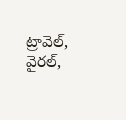ట్రావెల్, వైరల్,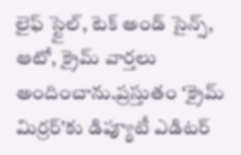లైఫ్ స్టైల్, టెక్ అండ్ సైన్స్, ఆటో, క్రైమ్ వార్తలు అందించాను.ప్రస్తుతం ‘క్రైమ్ మిర్రర్’కు డిప్యూటీ ఎడిటర్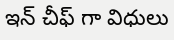ఇన్ చీఫ్ గా విధులు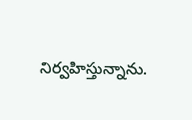నిర్వహిస్తున్నాను.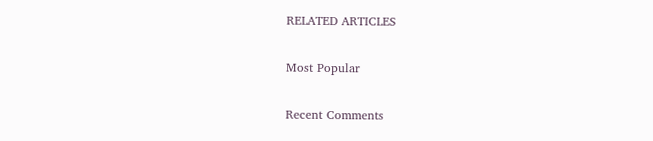RELATED ARTICLES

Most Popular

Recent Comments